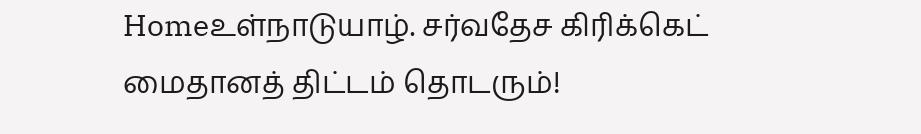Homeஉள்நாடுயாழ். சர்வதேச கிரிக்கெட் மைதானத் திட்டம் தொடரும்!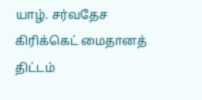யாழ். சர்வதேச கிரிக்கெட் மைதானத் திட்டம்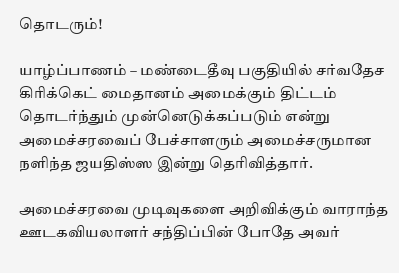தொடரும்!

யாழ்ப்பாணம் – மண்டைதீவு பகுதியில் சர்வதேச கிரிக்கெட் மைதானம் அமைக்கும் திட்டம் தொடர்ந்தும் முன்னெடுக்கப்படும் என்று அமைச்சரவைப் பேச்சாளரும் அமைச்சருமான நளிந்த ஜயதிஸ்ஸ இன்று தெரிவித்தார்.

அமைச்சரவை முடிவுகளை அறிவிக்கும் வாராந்த ஊடகவியலாளர் சந்திப்பின் போதே அவர்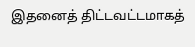இதனைத் திட்டவட்டமாகத்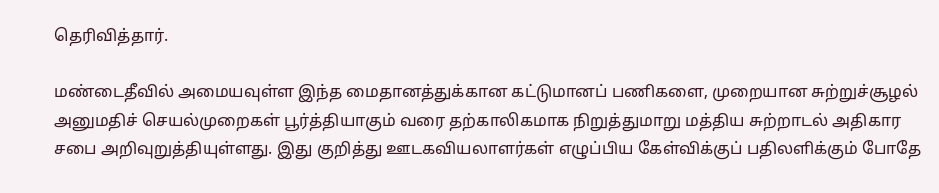தெரிவித்தார்.

மண்டைதீவில் அமையவுள்ள இந்த மைதானத்துக்கான கட்டுமானப் பணிகளை, முறையான சுற்றுச்சூழல் அனுமதிச் செயல்முறைகள் பூர்த்தியாகும் வரை தற்காலிகமாக நிறுத்துமாறு மத்திய சுற்றாடல் அதிகார சபை அறிவுறுத்தியுள்ளது. இது குறித்து ஊடகவியலாளர்கள் எழுப்பிய கேள்விக்குப் பதிலளிக்கும் போதே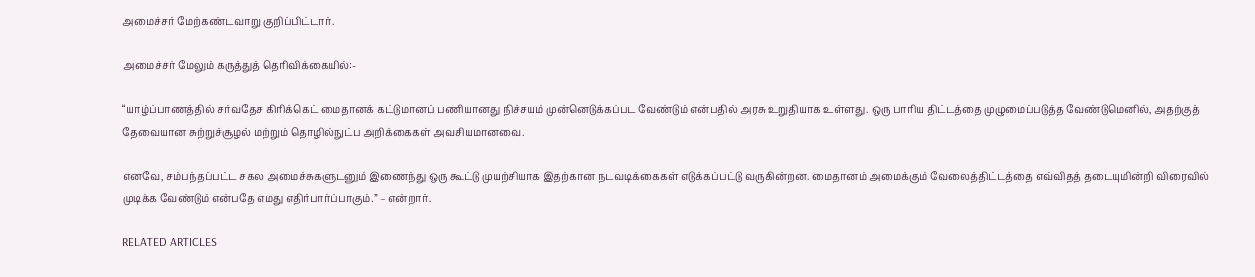அமைச்சர் மேற்கண்டவாறு குறிப்பிட்டார்.

அமைச்சர் மேலும் கருத்துத் தெரிவிக்கையில்:-

“யாழ்ப்பாணத்தில் சர்வதேச கிரிக்கெட் மைதானக் கட்டுமானப் பணியானது நிச்சயம் முன்னெடுக்கப்பட வேண்டும் என்பதில் அரசு உறுதியாக உள்ளது. ஒரு பாரிய திட்டத்தை முழுமைப்படுத்த வேண்டுமெனில், அதற்குத் தேவையான சுற்றுச்சூழல் மற்றும் தொழில்நுட்ப அறிக்கைகள் அவசியமானவை.

எனவே, சம்பந்தப்பட்ட சகல அமைச்சுகளுடனும் இணைந்து ஒரு கூட்டு முயற்சியாக இதற்கான நடவடிக்கைகள் எடுக்கப்பட்டு வருகின்றன. மைதானம் அமைக்கும் வேலைத்திட்டத்தை எவ்விதத் தடையுமின்றி விரைவில் முடிக்க வேண்டும் என்பதே எமது எதிர்பார்ப்பாகும்.” – என்றார்.

RELATED ARTICLES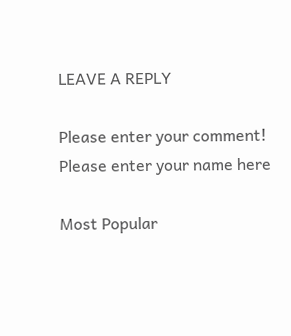LEAVE A REPLY

Please enter your comment!
Please enter your name here

Most Popular